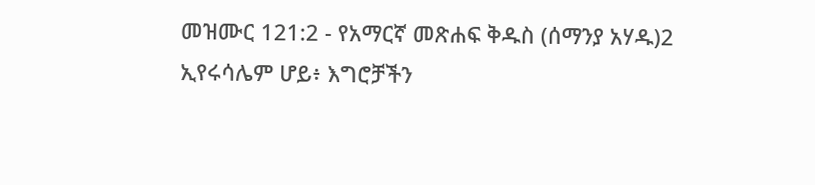መዝሙር 121:2 - የአማርኛ መጽሐፍ ቅዱስ (ሰማንያ አሃዱ)2 ኢየሩሳሌም ሆይ፥ እግሮቻችን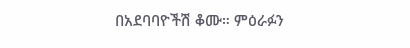በአደባባዮችሽ ቆሙ። ምዕራፉን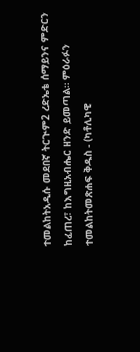ተመልከትአዲሱ መደበኛ ትርጒም2 ረድኤቴ ሰማይንና ምድርን ከፈጠረ፣ ከእግዚአብሔር ዘንድ ይመጣል። ምዕራፉን ተመልከትመጽሐፍ ቅዱስ - (ካቶሊካዊ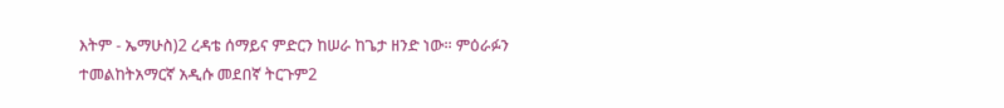እትም - ኤማሁስ)2 ረዳቴ ሰማይና ምድርን ከሠራ ከጌታ ዘንድ ነው። ምዕራፉን ተመልከትአማርኛ አዲሱ መደበኛ ትርጉም2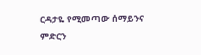ርዳታዬ የሚመጣው ሰማይንና ምድርን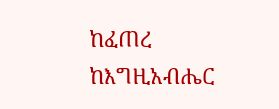ከፈጠረ ከእግዚአብሔር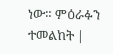ነው። ምዕራፉን ተመልከት |